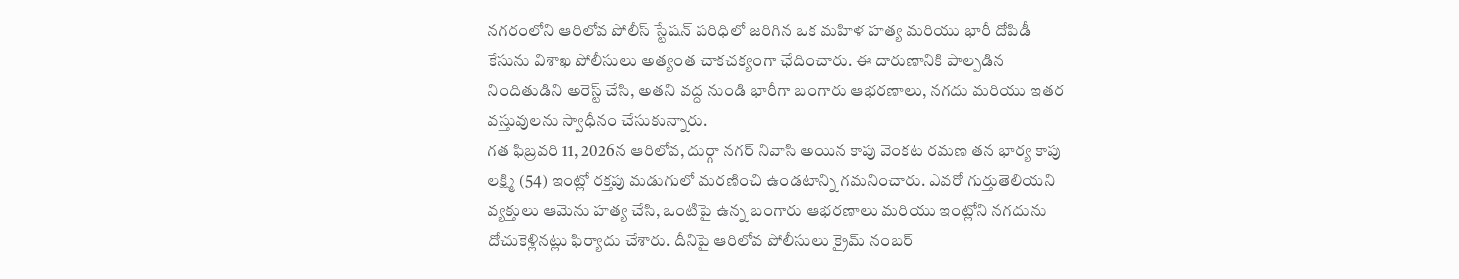నగరంలోని ఆరిలోవ పోలీస్ స్టేషన్ పరిధిలో జరిగిన ఒక మహిళ హత్య మరియు భారీ దోపిడీ కేసును విశాఖ పోలీసులు అత్యంత చాకచక్యంగా ఛేదించారు. ఈ దారుణానికి పాల్పడిన నిందితుడిని అరెస్ట్ చేసి, అతని వద్ద నుండి భారీగా బంగారు ఆభరణాలు, నగదు మరియు ఇతర వస్తువులను స్వాధీనం చేసుకున్నారు.
గత ఫిబ్రవరి 11, 2026న ఆరిలోవ, దుర్గా నగర్ నివాసి అయిన కాపు వెంకట రమణ తన భార్య కాపు లక్ష్మి (54) ఇంట్లో రక్తపు మడుగులో మరణించి ఉండటాన్ని గమనించారు. ఎవరో గుర్తుతెలియని వ్యక్తులు ఆమెను హత్య చేసి, ఒంటిపై ఉన్న బంగారు ఆభరణాలు మరియు ఇంట్లోని నగదును దోచుకెళ్లినట్లు ఫిర్యాదు చేశారు. దీనిపై ఆరిలోవ పోలీసులు క్రైమ్ నంబర్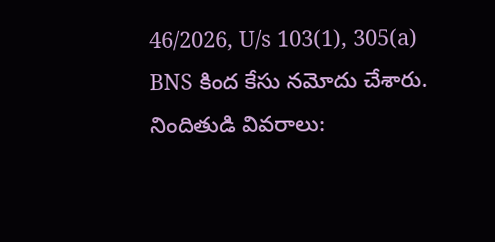46/2026, U/s 103(1), 305(a) BNS కింద కేసు నమోదు చేశారు.
నిందితుడి వివరాలు: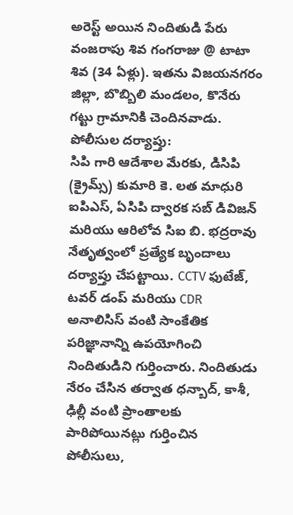అరెస్ట్ అయిన నిందితుడి పేరు వంజరాపు శివ గంగరాజు @ టాటా శివ (34 ఏళ్లు). ఇతను విజయనగరం జిల్లా, బొబ్బిలి మండలం, కొనేరు గట్టు గ్రామానికి చెందినవాడు.
పోలీసుల దర్యాప్తు:
సిపి గారి ఆదేశాల మేరకు, డిసిపి (క్రైమ్స్) కుమారి కె. లత మాధురి ఐపిఎస్, ఏసిపి ద్వారక సబ్ డివిజన్ మరియు ఆరిలోవ సిఐ బి. భద్రరావు నేతృత్వంలో ప్రత్యేక బృందాలు దర్యాప్తు చేపట్టాయి. CCTV ఫుటేజ్, టవర్ డంప్ మరియు CDR అనాలిసిస్ వంటి సాంకేతిక పరిజ్ఞానాన్ని ఉపయోగించి నిందితుడిని గుర్తించారు. నిందితుడు నేరం చేసిన తర్వాత ధన్బాద్, కాశీ, ఢిల్లీ వంటి ప్రాంతాలకు పారిపోయినట్లు గుర్తించిన పోలీసులు,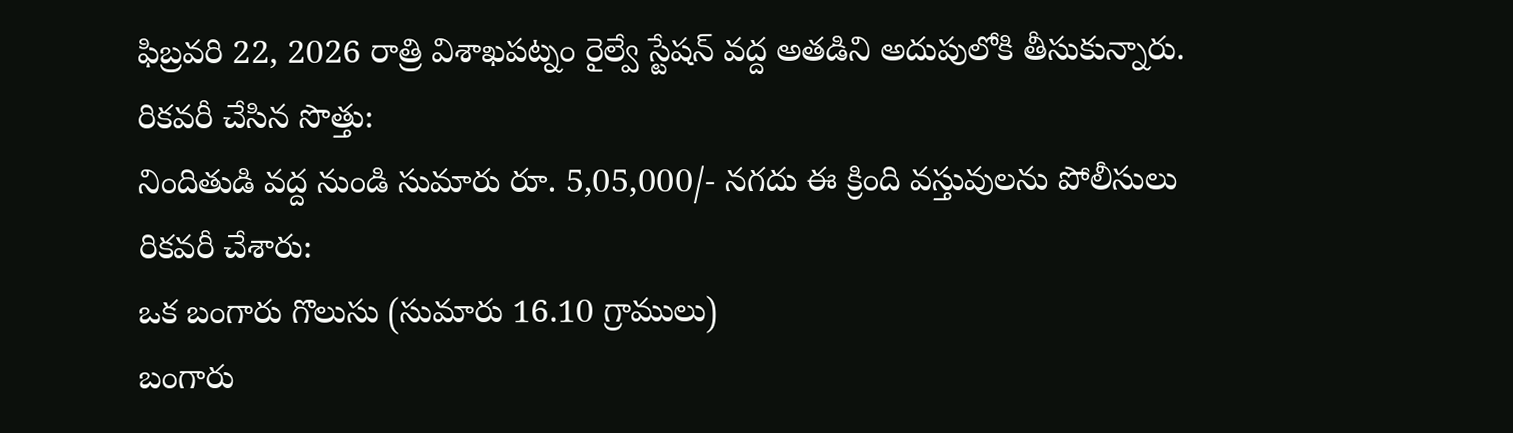ఫిబ్రవరి 22, 2026 రాత్రి విశాఖపట్నం రైల్వే స్టేషన్ వద్ద అతడిని అదుపులోకి తీసుకున్నారు.
రికవరీ చేసిన సొత్తు:
నిందితుడి వద్ద నుండి సుమారు రూ. 5,05,000/- నగదు ఈ క్రింది వస్తువులను పోలీసులు
రికవరీ చేశారు:
ఒక బంగారు గొలుసు (సుమారు 16.10 గ్రాములు)
బంగారు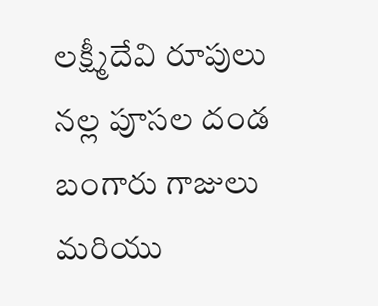లక్ష్మీదేవి రూపులు
నల్ల పూసల దండ
బంగారు గాజులు మరియు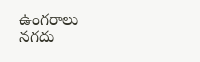ఉంగరాలు
నగదు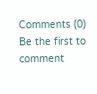Comments (0)
Be the first to comment